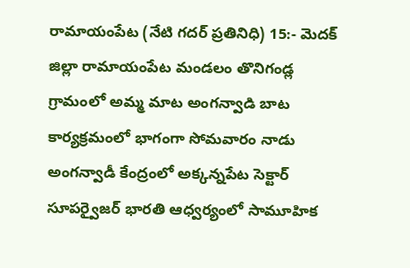రామాయంపేట (నేటి గదర్ ప్రతినిధి) 15:- మెదక్ జిల్లా రామాయంపేట మండలం తొనిగండ్ల గ్రామంలో అమ్మ మాట అంగన్వాడి బాట కార్యక్రమంలో భాగంగా సోమవారం నాడు అంగన్వాడీ కేంద్రంలో అక్కన్నపేట సెక్టార్ సూపర్వైజర్ భారతి ఆధ్వర్యంలో సామూహిక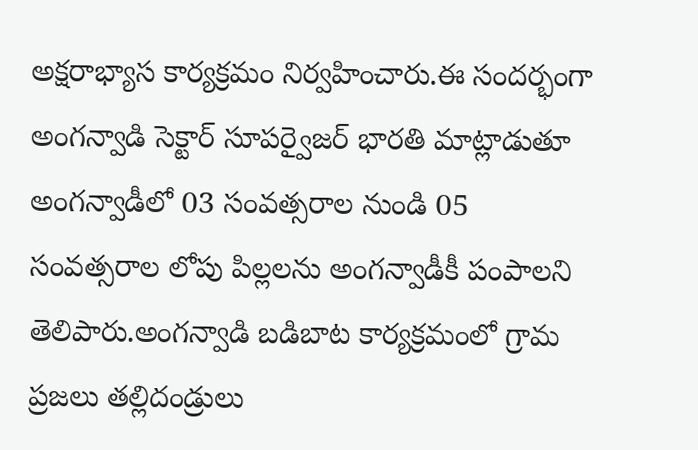అక్షరాభ్యాస కార్యక్రమం నిర్వహించారు.ఈ సందర్భంగా అంగన్వాడి సెక్టార్ సూపర్వైజర్ భారతి మాట్లాడుతూ అంగన్వాడీలో 03 సంవత్సరాల నుండి 05 సంవత్సరాల లోపు పిల్లలను అంగన్వాడీకీ పంపాలని తెలిపారు.అంగన్వాడి బడిబాట కార్యక్రమంలో గ్రామ ప్రజలు తల్లిదండ్రులు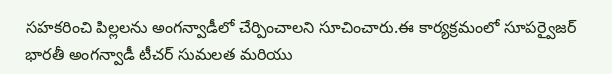సహకరించి పిల్లలను అంగన్వాడీలో చేర్పించాలని సూచించారు.ఈ కార్యక్రమంలో సూపర్వైజర్ భారతీ అంగన్వాడీ టీచర్ సుమలత మరియు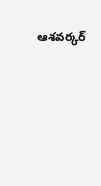ఆశవర్కర్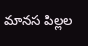మానస పిల్లల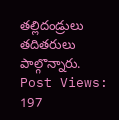తల్లిదండ్రులు తదితరులు పాల్గొన్నారు.
Post Views: 197